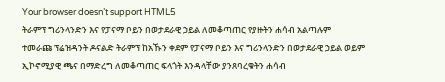Your browser doesn’t support HTML5
ትራምፕ ግሪንላንድን እና የፓናማ ቦይን በወታደራዊ ኃይል ለመቆጣጠር የያዙትን ሐሳብ አልጣሉም
ተመራጩ ፕሬዝዳንት ዶናልድ ትራምፕ ከአኹን ቀደም የፓናማ ቦይን እና ግሪንላንድን በወታደራዊ ኃይል ወይም ኢኮኖሚያዊ ጫና በማድረግ ለመቆጣጠር ፍላጎት እንዳላቸው ያንጸባረቁትን ሐሳብ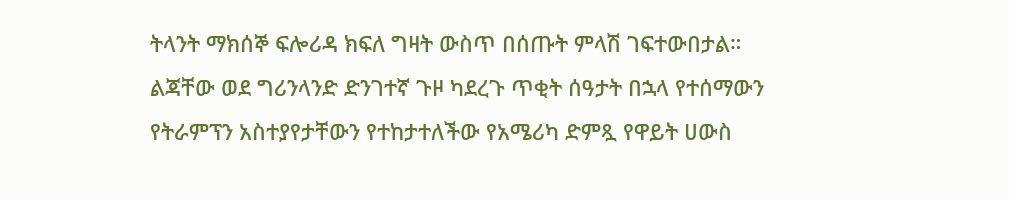ትላንት ማክሰኞ ፍሎሪዳ ክፍለ ግዛት ውስጥ በሰጡት ምላሽ ገፍተውበታል።
ልጃቸው ወደ ግሪንላንድ ድንገተኛ ጉዞ ካደረጉ ጥቂት ሰዓታት በኋላ የተሰማውን የትራምፕን አስተያየታቸውን የተከታተለችው የአሜሪካ ድምጿ የዋይት ሀውስ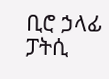ቢሮ ኃላፊ ፓትሲ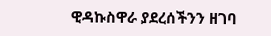ዊዳኩስዋራ ያደረሰችንን ዘገባ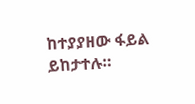ከተያያዘው ፋይል ይከታተሉ።